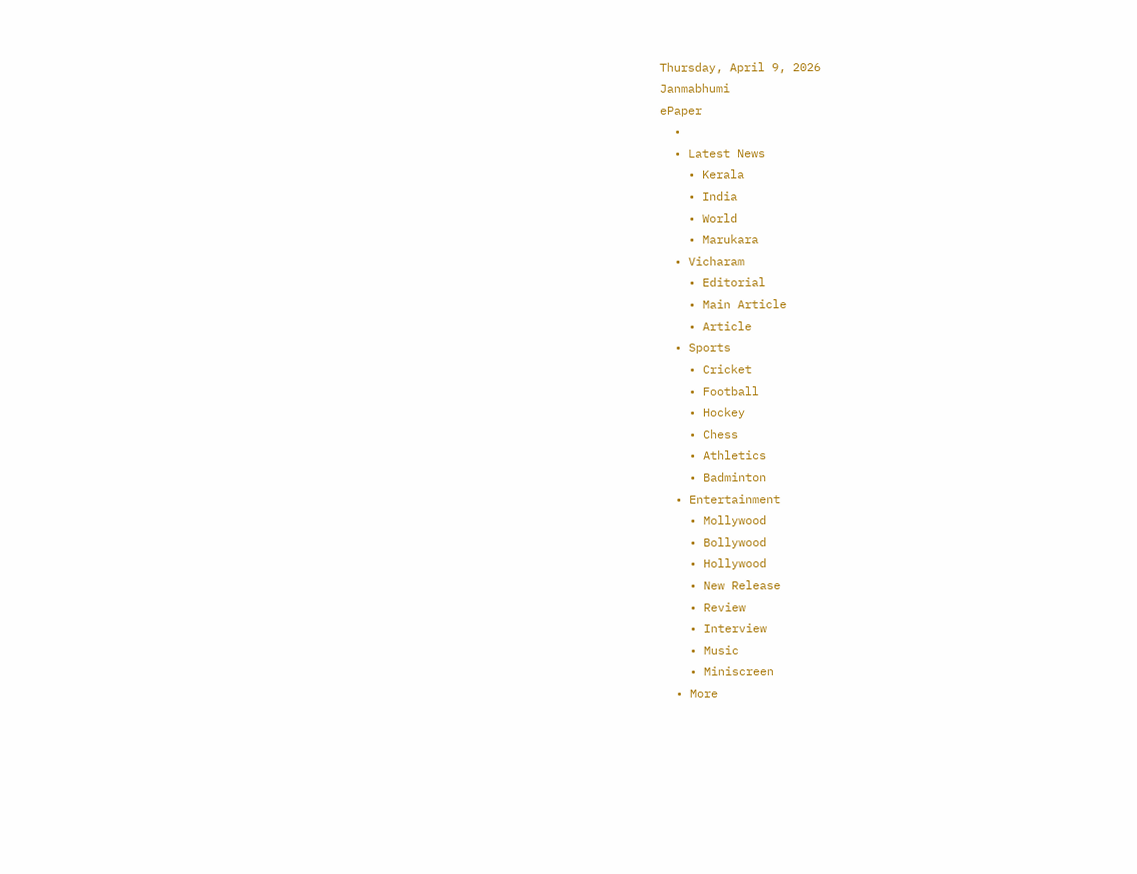Thursday, April 9, 2026
Janmabhumi
ePaper
  •
  • Latest News
    • Kerala
    • India
    • World
    • Marukara
  • Vicharam
    • Editorial
    • Main Article
    • Article
  • Sports
    • Cricket
    • Football
    • Hockey
    • Chess
    • Athletics
    • Badminton
  • Entertainment
    • Mollywood
    • Bollywood
    • Hollywood
    • New Release
    • Review
    • Interview
    • Music
    • Miniscreen
  • More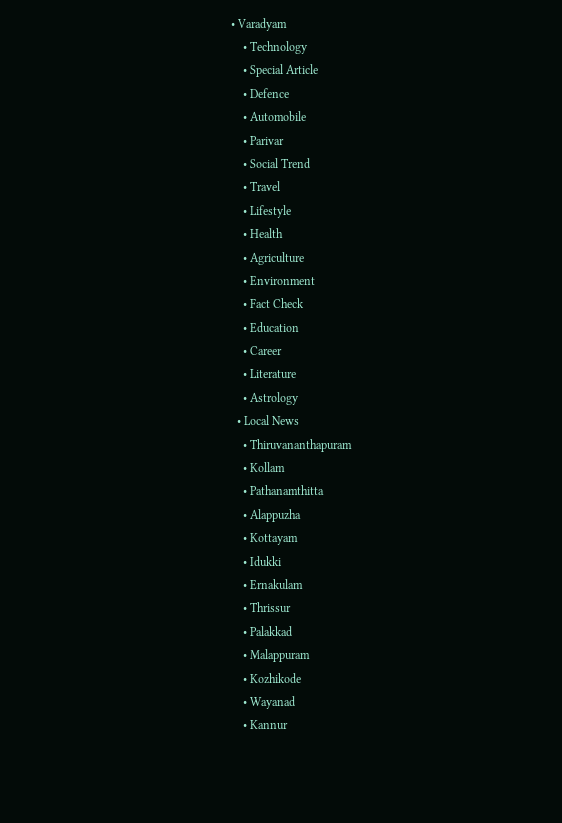• Varadyam
    • Technology
    • Special Article
    • Defence
    • Automobile
    • Parivar
    • Social Trend
    • Travel
    • Lifestyle
    • Health
    • Agriculture
    • Environment
    • Fact Check
    • Education
    • Career
    • Literature
    • Astrology
  • Local News
    • Thiruvananthapuram
    • Kollam
    • Pathanamthitta
    • Alappuzha
    • Kottayam
    • Idukki
    • Ernakulam
    • Thrissur
    • Palakkad
    • Malappuram
    • Kozhikode
    • Wayanad
    • Kannur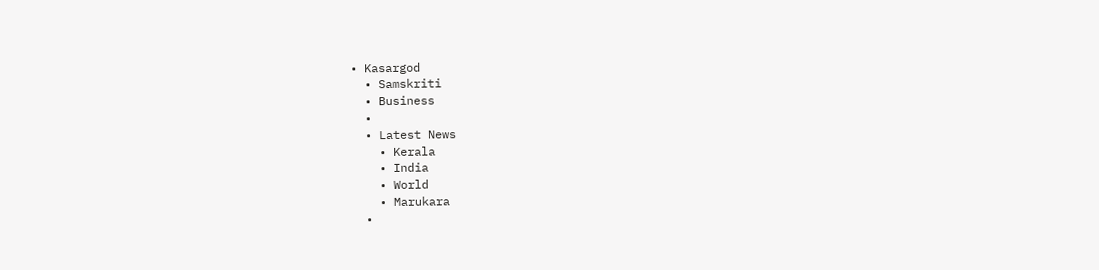• Kasargod
  • Samskriti
  • Business
  •
  • Latest News
    • Kerala
    • India
    • World
    • Marukara
  •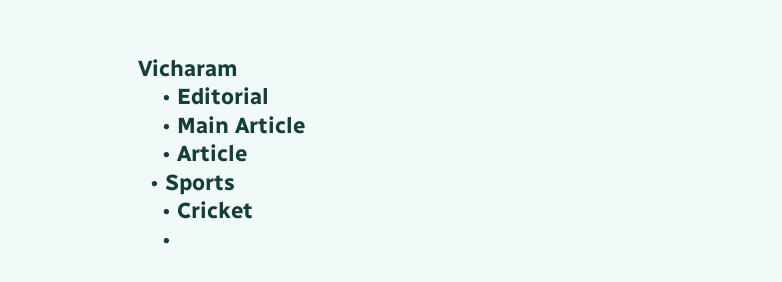Vicharam
    • Editorial
    • Main Article
    • Article
  • Sports
    • Cricket
    •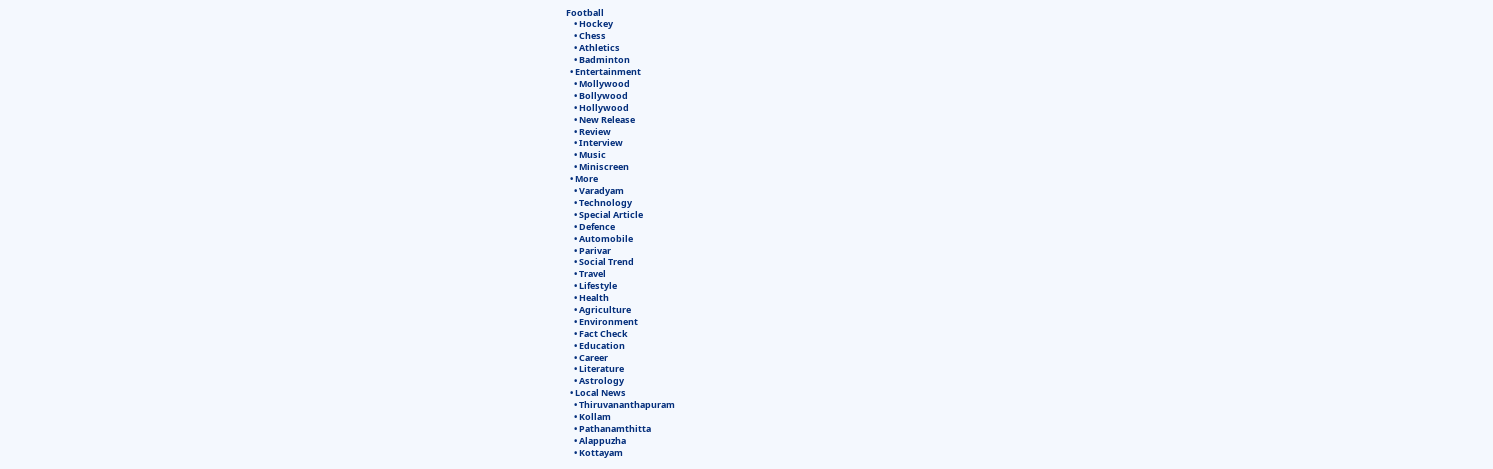Football
    • Hockey
    • Chess
    • Athletics
    • Badminton
  • Entertainment
    • Mollywood
    • Bollywood
    • Hollywood
    • New Release
    • Review
    • Interview
    • Music
    • Miniscreen
  • More
    • Varadyam
    • Technology
    • Special Article
    • Defence
    • Automobile
    • Parivar
    • Social Trend
    • Travel
    • Lifestyle
    • Health
    • Agriculture
    • Environment
    • Fact Check
    • Education
    • Career
    • Literature
    • Astrology
  • Local News
    • Thiruvananthapuram
    • Kollam
    • Pathanamthitta
    • Alappuzha
    • Kottayam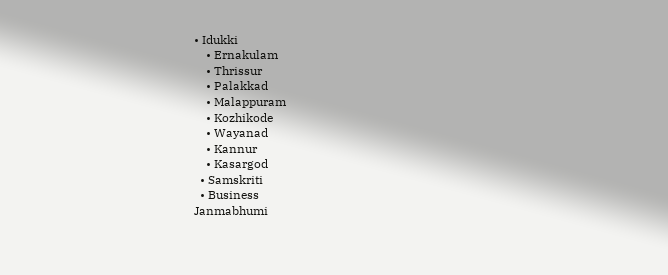• Idukki
    • Ernakulam
    • Thrissur
    • Palakkad
    • Malappuram
    • Kozhikode
    • Wayanad
    • Kannur
    • Kasargod
  • Samskriti
  • Business
Janmabhumi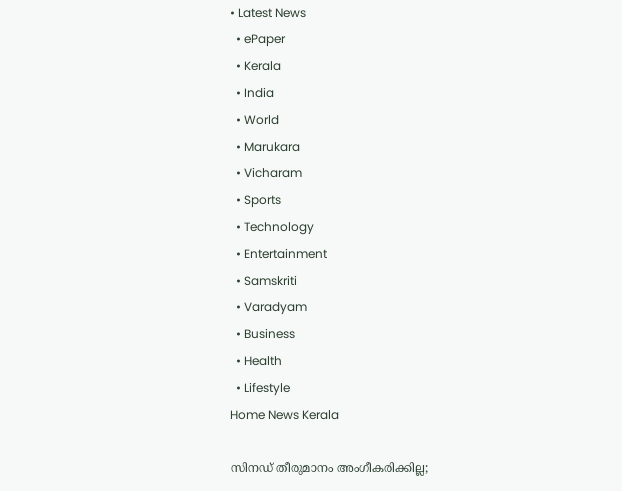• Latest News
  • ePaper
  • Kerala
  • India
  • World
  • Marukara
  • Vicharam
  • Sports
  • Technology
  • Entertainment
  • Samskriti
  • Varadyam
  • Business
  • Health
  • Lifestyle
Home News Kerala

സിനഡ് തീരുമാനം അംഗീകരിക്കില്ല;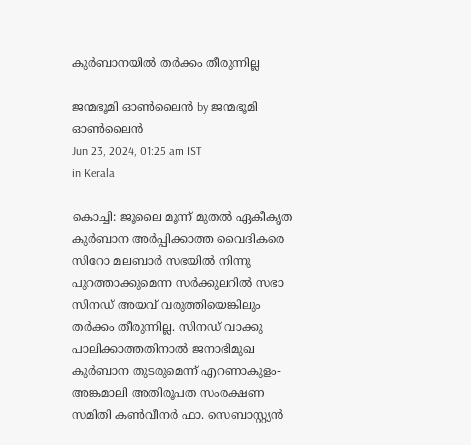കുര്‍ബാനയില്‍ തര്‍ക്കം തീരുന്നില്ല

ജന്മഭൂമി ഓണ്‍ലൈന്‍ by ജന്മഭൂമി ഓണ്‍ലൈന്‍
Jun 23, 2024, 01:25 am IST
in Kerala

കൊച്ചി: ജൂലൈ മൂന്ന് മുതല്‍ ഏകീകൃത കുര്‍ബാന അര്‍പ്പിക്കാത്ത വൈദികരെ സിറോ മലബാര്‍ സഭയില്‍ നിന്നു പുറത്താക്കുമെന്ന സര്‍ക്കുലറില്‍ സഭാ സിനഡ് അയവ് വരുത്തിയെങ്കിലും തര്‍ക്കം തീരുന്നില്ല. സിനഡ് വാക്കു പാലിക്കാത്തതിനാല്‍ ജനാഭിമുഖ കുര്‍ബാന തുടരുമെന്ന് എറണാകുളം-അങ്കമാലി അതിരൂപത സംരക്ഷണ സമിതി കണ്‍വീനര്‍ ഫാ. സെബാസ്റ്റ്യന്‍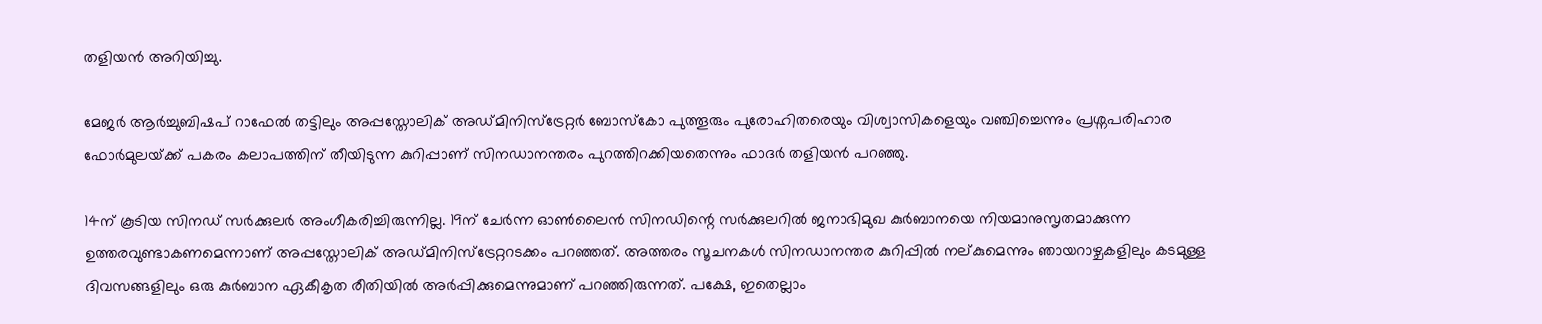തളിയന്‍ അറിയിച്ചു.

മേജര്‍ ആര്‍ച്ചുബിഷപ് റാഫേല്‍ തട്ടിലും അപ്പസ്തോലിക് അഡ്മിനിസ്ട്രേറ്റര്‍ ബോസ്‌കോ പുത്തൂരും പുരോഹിതരെയും വിശ്വാസികളെയും വഞ്ചിച്ചെന്നും പ്രശ്നപരിഹാര ഫോര്‍മുലയ്‌ക്ക് പകരം കലാപത്തിന് തീയിടുന്ന കുറിപ്പാണ് സിനഡാനന്തരം പുറത്തിറക്കിയതെന്നും ഫാദര്‍ തളിയന്‍ പറഞ്ഞു.

14ന് കൂടിയ സിനഡ് സര്‍ക്കുലര്‍ അംഗീകരിച്ചിരുന്നില്ല. 19ന് ചേര്‍ന്ന ഓണ്‍ലൈന്‍ സിനഡിന്റെ സര്‍ക്കുലറില്‍ ജനാഭിമുഖ കുര്‍ബാനയെ നിയമാനുസൃതമാക്കുന്ന ഉത്തരവുണ്ടാകണമെന്നാണ് അപ്പസ്തോലിക് അഡ്മിനിസ്ട്രേറ്ററടക്കം പറഞ്ഞത്. അത്തരം സൂചനകള്‍ സിനഡാനന്തര കുറിപ്പില്‍ നല്കുമെന്നും ഞായറാഴ്ചകളിലും കടമുള്ള ദിവസങ്ങളിലും ഒരു കുര്‍ബാന ഏകീകൃത രീതിയില്‍ അര്‍പ്പിക്കുമെന്നുമാണ് പറഞ്ഞിരുന്നത്. പക്ഷേ, ഇതെല്ലാം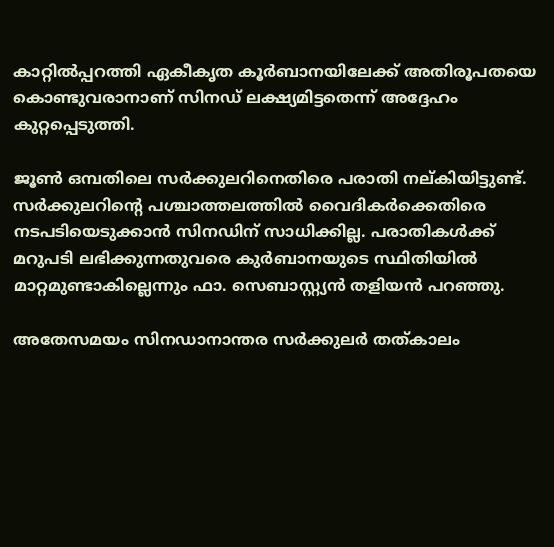കാറ്റില്‍പ്പറത്തി ഏകീകൃത കൂര്‍ബാനയിലേക്ക് അതിരൂപതയെ കൊണ്ടുവരാനാണ് സിനഡ് ലക്ഷ്യമിട്ടതെന്ന് അദ്ദേഹം കുറ്റപ്പെടുത്തി.

ജൂണ്‍ ഒമ്പതിലെ സര്‍ക്കുലറിനെതിരെ പരാതി നല്കിയിട്ടുണ്ട്. സര്‍ക്കുലറിന്റെ പശ്ചാത്തലത്തില്‍ വൈദികര്‍ക്കെതിരെ നടപടിയെടുക്കാന്‍ സിനഡിന് സാധിക്കില്ല. പരാതികള്‍ക്ക് മറുപടി ലഭിക്കുന്നതുവരെ കുര്‍ബാനയുടെ സ്ഥിതിയില്‍ മാറ്റമുണ്ടാകില്ലെന്നും ഫാ. സെബാസ്റ്റ്യന്‍ തളിയന്‍ പറഞ്ഞു.

അതേസമയം സിനഡാനാന്തര സര്‍ക്കുലര്‍ തത്കാലം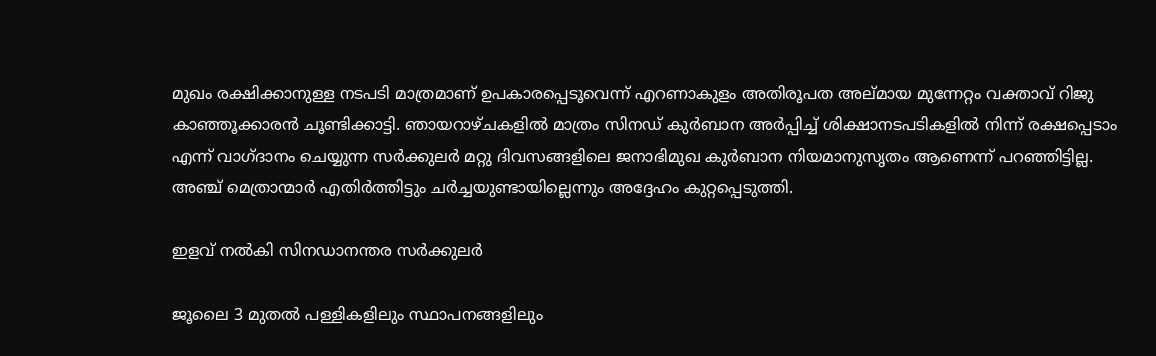മുഖം രക്ഷിക്കാനുള്ള നടപടി മാത്രമാണ് ഉപകാരപ്പെടൂവെന്ന് എറണാകുളം അതിരൂപത അല്മായ മുന്നേറ്റം വക്താവ് റിജു കാഞ്ഞൂക്കാരന്‍ ചൂണ്ടിക്കാട്ടി. ഞായറാഴ്ചകളില്‍ മാത്രം സിനഡ് കുര്‍ബാന അര്‍പ്പിച്ച് ശിക്ഷാനടപടികളില്‍ നിന്ന് രക്ഷപ്പെടാം എന്ന് വാഗ്ദാനം ചെയ്യുന്ന സര്‍ക്കുലര്‍ മറ്റു ദിവസങ്ങളിലെ ജനാഭിമുഖ കുര്‍ബാന നിയമാനുസൃതം ആണെന്ന് പറഞ്ഞിട്ടില്ല. അഞ്ച് മെത്രാന്മാര്‍ എതിര്‍ത്തിട്ടും ചര്‍ച്ചയുണ്ടായില്ലെന്നും അദ്ദേഹം കുറ്റപ്പെടുത്തി.

ഇളവ് നല്‍കി സിനഡാനന്തര സര്‍ക്കുലര്‍

ജൂലൈ 3 മുതല്‍ പള്ളികളിലും സ്ഥാപനങ്ങളിലും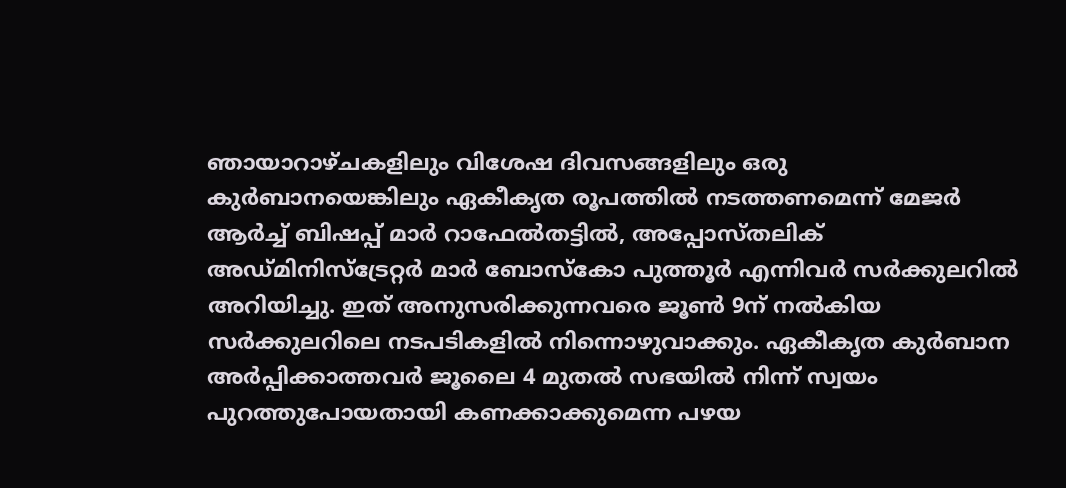ഞായാറാഴ്ചകളിലും വിശേഷ ദിവസങ്ങളിലും ഒരു കുര്‍ബാനയെങ്കിലും ഏകീകൃത രൂപത്തില്‍ നടത്തണമെന്ന് മേജര്‍ ആര്‍ച്ച് ബിഷപ്പ് മാര്‍ റാഫേല്‍തട്ടില്‍, അപ്പോസ്തലിക് അഡ്മിനിസ്‌ട്രേറ്റര്‍ മാര്‍ ബോസ്‌കോ പുത്തൂര്‍ എന്നിവര്‍ സര്‍ക്കുലറില്‍ അറിയിച്ചു. ഇത് അനുസരിക്കുന്നവരെ ജൂണ്‍ 9ന് നല്‍കിയ സര്‍ക്കുലറിലെ നടപടികളില്‍ നിന്നൊഴുവാക്കും. ഏകീകൃത കുര്‍ബാന അര്‍പ്പിക്കാത്തവര്‍ ജൂലൈ 4 മുതല്‍ സഭയില്‍ നിന്ന് സ്വയം പുറത്തുപോയതായി കണക്കാക്കുമെന്ന പഴയ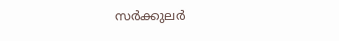സര്‍ക്കുലര്‍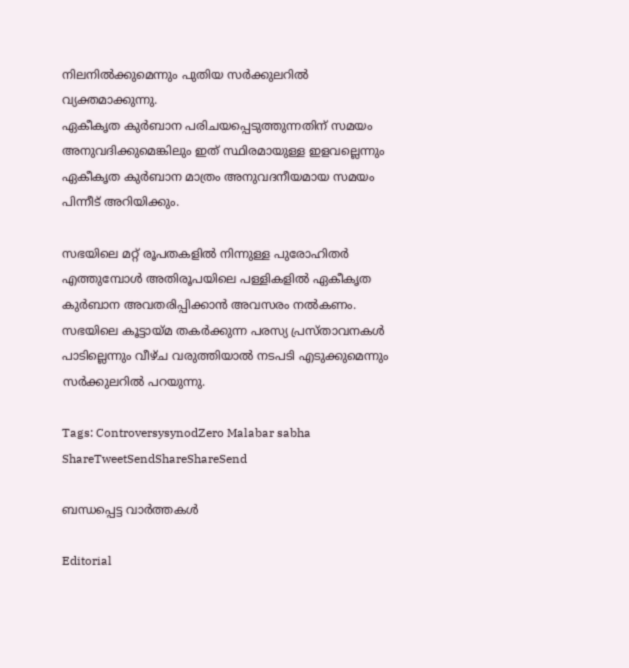നിലനില്‍ക്കുമെന്നും പുതിയ സര്‍ക്കുലറില്‍ വ്യക്തമാക്കുന്നു.
ഏകീകൃത കുര്‍ബാന പരിചയപ്പെടുത്തുന്നതിന് സമയം അനുവദിക്കുമെങ്കിലും ഇത് സ്ഥിരമായുള്ള ഇളവല്ലെന്നും ഏകീകൃത കുര്‍ബാന മാത്രം അനുവദനീയമായ സമയം പിന്നീട് അറിയിക്കും.

സഭയിലെ മറ്റ് രൂപതകളില്‍ നിന്നുള്ള പുരോഹിതര്‍ എത്തുമ്പോള്‍ അതിരൂപയിലെ പള്ളികളില്‍ ഏകീകൃത കുര്‍ബാന അവതരിപ്പിക്കാന്‍ അവസരം നല്‍കണം. സഭയിലെ കൂട്ടായ്‌മ തകര്‍ക്കുന്ന പരസ്യ പ്രസ്താവനകള്‍ പാടില്ലെന്നും വീഴ്ച വരുത്തിയാല്‍ നടപടി എടുക്കുമെന്നും സര്‍ക്കുലറില്‍ പറയുന്നു.

Tags: ControversysynodZero Malabar sabha
ShareTweetSendShareShareSend

ബന്ധപ്പെട്ട വാര്‍ത്തകള്‍

Editorial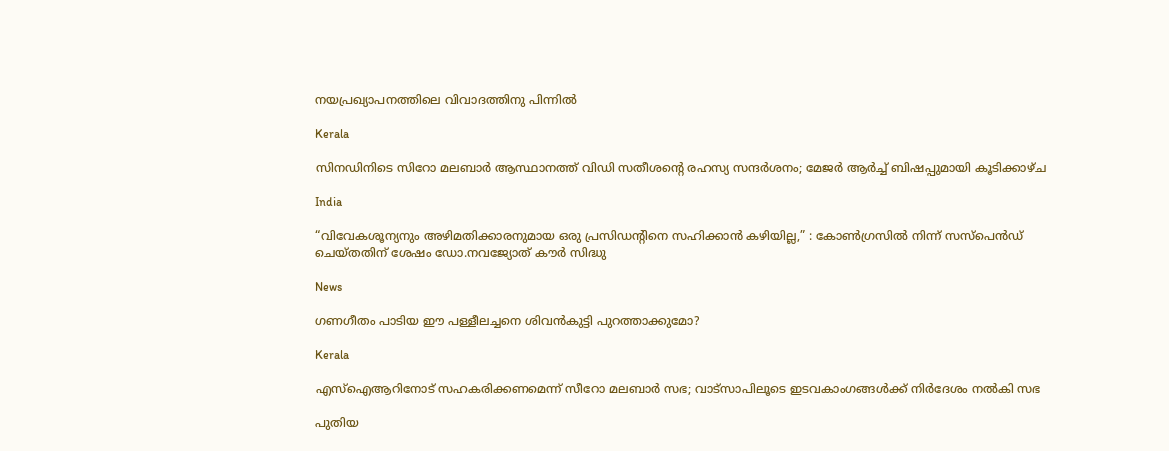നയപ്രഖ്യാപനത്തിലെ വിവാദത്തിനു പിന്നില്‍

Kerala

സിനഡിനിടെ സിറോ മലബാര്‍ ആസ്ഥാനത്ത് വിഡി സതീശന്റെ രഹസ്യ സന്ദർശനം; മേജര്‍ ആര്‍ച്ച് ബിഷപ്പുമായി കൂടിക്കാഴ്ച

India

“വിവേകശൂന്യനും അഴിമതിക്കാരനുമായ ഒരു പ്രസിഡന്റിനെ സഹിക്കാൻ കഴിയില്ല,” : കോൺഗ്രസിൽ നിന്ന് സസ്‌പെൻഡ് ചെയ്തതിന് ശേഷം ഡോ.നവജ്യോത് കൗർ സിദ്ധു

News

ഗണഗീതം പാടിയ ഈ പള്ളീലച്ചനെ ശിവന്‍കുട്ടി പുറത്താക്കുമോ?

Kerala

എസ്ഐആറിനോട് സഹകരിക്കണമെന്ന് സീറോ മലബാര്‍ സഭ; വാട്സാപിലൂടെ ഇടവകാംഗങ്ങൾക്ക് നിർദേശം നല്‍കി സഭ

പുതിയ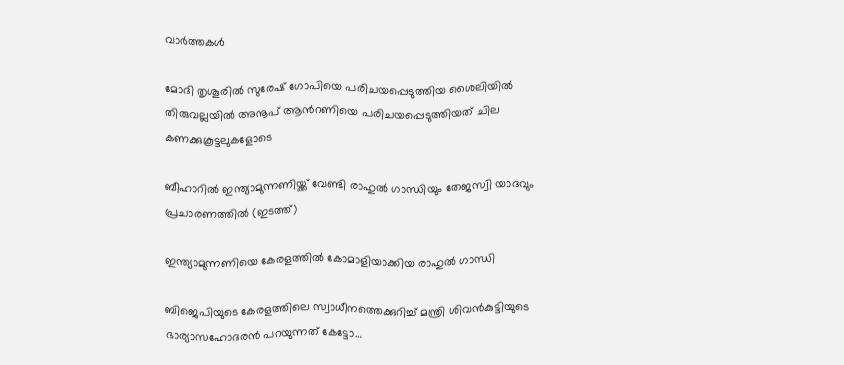വാര്‍ത്തകള്‍

മോദി തൃശൂരില്‍ സുരേഷ് ഗോപിയെ പരിചയപ്പെടുത്തിയ ശൈലിയില്‍ തിരുവല്ലയില്‍ അനൂപ് ആന്‍റണിയെ പരിചയപ്പെടുത്തിയത് ചില കണക്കുകൂട്ടലുകളോടെ

ബീഹാറില്‍ ഇന്ത്യാമുന്നണിയ്ക്ക് വേണ്ടി രാഹുല്‍ ഗാന്ധിയും തേജസ്വി യാദവും പ്രചാരണത്തില്‍ (ഇടത്ത്)

ഇന്ത്യാമുന്നണിയെ കേരളത്തില്‍ കോമാളിയാക്കിയ രാഹുല്‍ ഗാന്ധി

ബിജെപിയുടെ കേരളത്തിലെ സ്വാധീനത്തെക്കുറിച്ച് മന്ത്രി ശിവന്‍കുട്ടിയുടെ ഭാര്യാസഹോദരന്‍ പറയുന്നത് കേട്ടോ…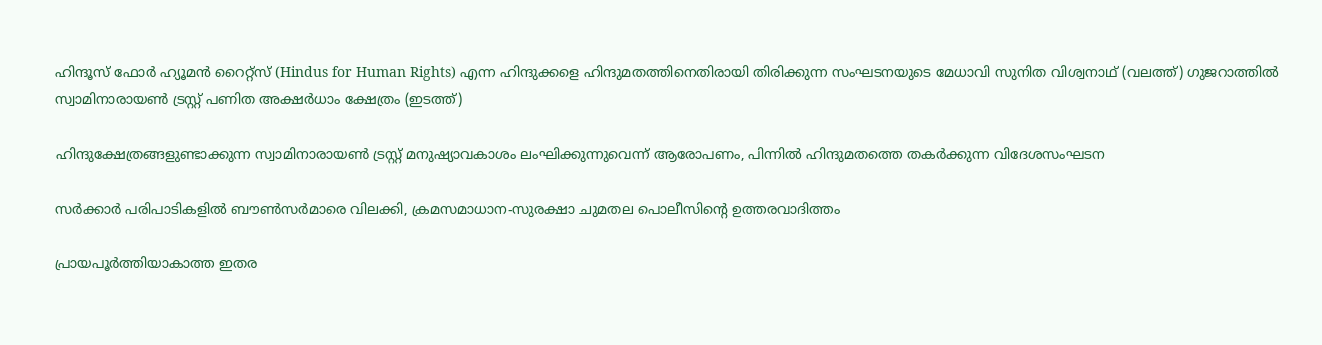ഹിന്ദൂസ് ഫോര്‍ ഹ്യൂമന്‍ റൈറ്റ്സ് (Hindus for Human Rights) എന്ന ഹിന്ദുക്കളെ ഹിന്ദുമതത്തിനെതിരായി തിരിക്കുന്ന സംഘടനയുടെ മേധാവി സുനിത വിശ്വനാഥ് (വലത്ത്) ഗുജറാത്തില്‍ സ്വാമിനാരായണ്‍ ട്രസ്റ്റ് പണിത അക്ഷര്‍ധാം ക്ഷേത്രം (ഇടത്ത്)

ഹിന്ദുക്ഷേത്രങ്ങളുണ്ടാക്കുന്ന സ്വാമിനാരായണ്‍ ട്രസ്റ്റ് മനുഷ്യാവകാശം ലംഘിക്കുന്നുവെന്ന് ആരോപണം, പിന്നില്‍ ഹിന്ദുമതത്തെ തകര്‍ക്കുന്ന വിദേശസംഘടന

സര്‍ക്കാര്‍ പരിപാടികളില്‍ ബൗണ്‍സര്‍മാരെ വിലക്കി, ക്രമസമാധാന-സുരക്ഷാ ചുമതല പൊലീസിന്റെ ഉത്തരവാദിത്തം

പ്രായപൂര്‍ത്തിയാകാത്ത ഇതര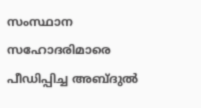സംസ്ഥാന സഹോദരിമാരെ പീഡിപ്പിച്ച അബ്ദുല്‍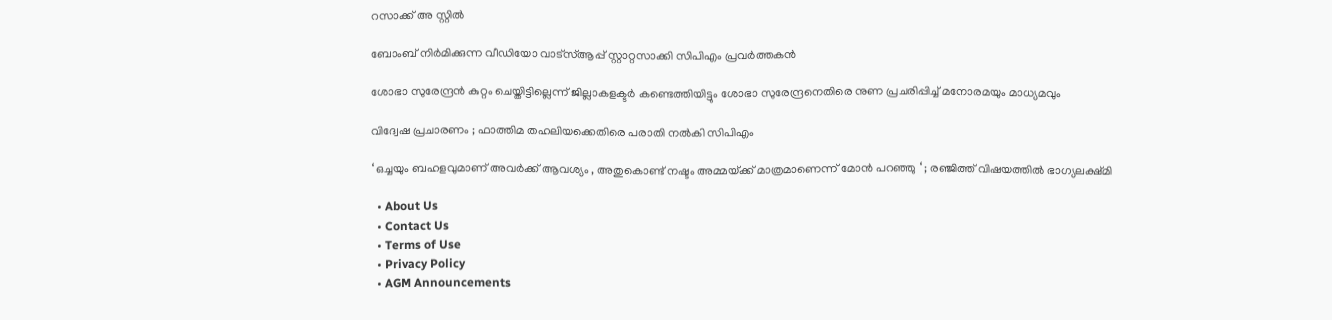റസാക്ക് അ സ്റ്റില്‍

ബോംബ് നിര്‍മിക്കുന്ന വീഡിയോ വാട്‌സ്ആപ്പ് സ്റ്റാറ്റസാക്കി സിപിഎം പ്രവര്‍ത്തകന്‍

ശോഭാ സുരേന്ദ്രന്‍ കുറ്റം ചെയ്തിട്ടില്ലെന്ന് ജില്ലാകളക്ടര്‍ കണ്ടെത്തിയിട്ടും ശോഭാ സുരേന്ദ്രനെതിരെ നുണ പ്രചരിപ്പിച്ച് മനോരമയും മാധ്യമവും

വിദ്വേഷ പ്രചാരണം ; ഫാത്തിമ തഹലിയക്കെതിരെ പരാതി നല്‍കി സിപിഎം

‘ ഒച്ചയും ബഹളവുമാണ് അവർക്ക് ആവശ്യം , അതുകൊണ്ട് നഷ്ടം അമ്മയ്‌ക്ക് മാത്രമാണെന്ന് മോൻ പറഞ്ഞു ‘ ; രഞ്ജിത്ത് വിഷയത്തിൽ ഭാഗ്യലക്ഷ്മി

  • About Us
  • Contact Us
  • Terms of Use
  • Privacy Policy
  • AGM Announcements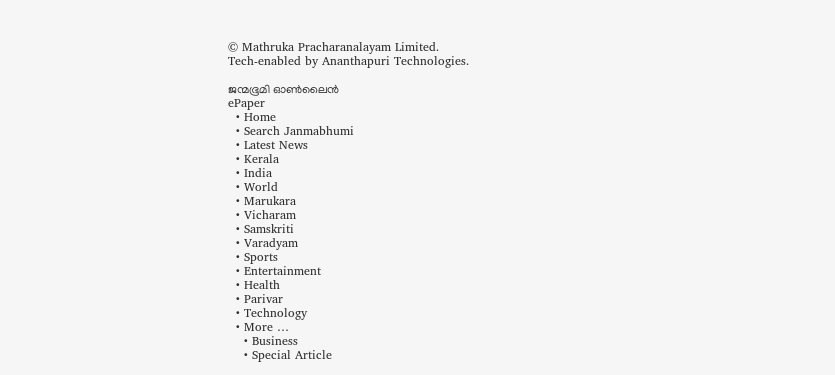© Mathruka Pracharanalayam Limited.
Tech-enabled by Ananthapuri Technologies.

ജന്മഭൂമി ഓണ്‍ലൈന്‍
ePaper
  • Home
  • Search Janmabhumi
  • Latest News
  • Kerala
  • India
  • World
  • Marukara
  • Vicharam
  • Samskriti
  • Varadyam
  • Sports
  • Entertainment
  • Health
  • Parivar
  • Technology
  • More …
    • Business
    • Special Article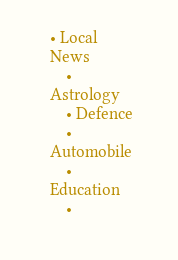• Local News
    • Astrology
    • Defence
    • Automobile
    • Education
    •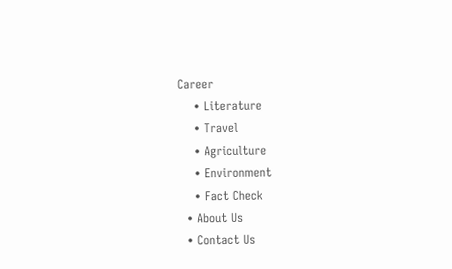Career
    • Literature
    • Travel
    • Agriculture
    • Environment
    • Fact Check
  • About Us
  • Contact Us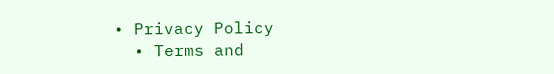• Privacy Policy
  • Terms and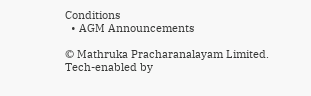Conditions
  • AGM Announcements

© Mathruka Pracharanalayam Limited.
Tech-enabled by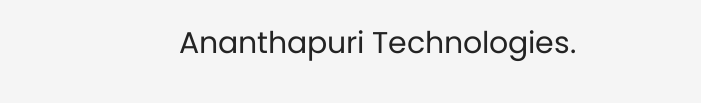Ananthapuri Technologies.